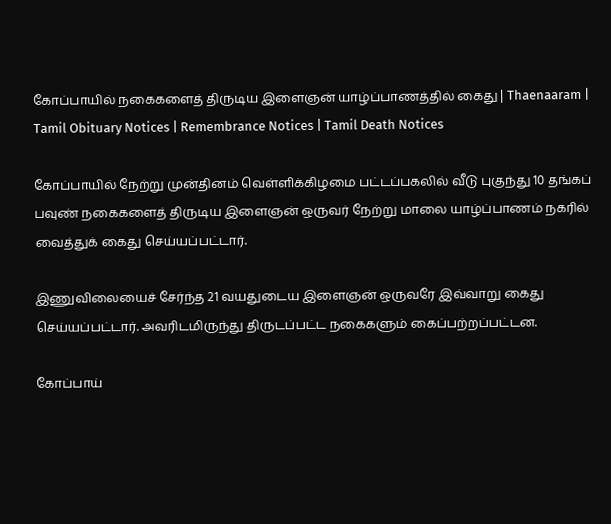கோப்பாயில் நகைகளைத் திருடிய இளைஞன் யாழ்ப்பாணத்தில் கைது | Thaenaaram |  Tamil Obituary Notices | Remembrance Notices | Tamil Death Notices

கோப்பாயில் நேற்று முன்தினம் வெள்ளிக்கிழமை பட்டப்பகலில் வீடு புகுந்து 10 தங்கப் பவுண் நகைகளைத் திருடிய இளைஞன் ஒருவர் நேற்று மாலை யாழ்ப்பாணம் நகரில் வைத்துக் கைது செய்யப்பட்டார்.

இணுவிலையைச் சேர்ந்த 21 வயதுடைய இளைஞன் ஒருவரே இவ்வாறு கைது செய்யப்பட்டார். அவரிடமிருந்து திருடப்பட்ட நகைகளும் கைப்பற்றப்பட்டன.

கோப்பாய்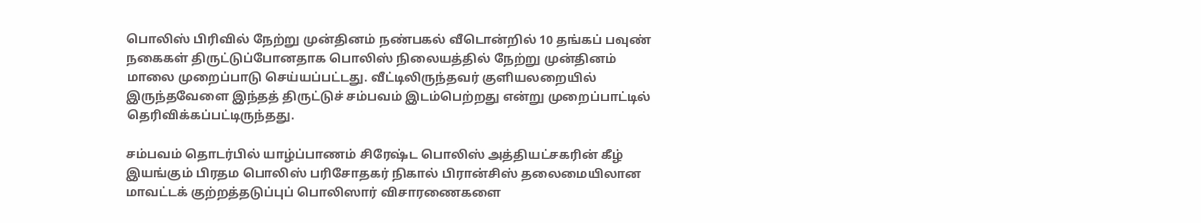பொலிஸ் பிரிவில் நேற்று முன்தினம் நண்பகல் வீடொன்றில் 10 தங்கப் பவுண் நகைகள் திருட்டுப்போனதாக பொலிஸ் நிலையத்தில் நேற்று முன்தினம் மாலை முறைப்பாடு செய்யப்பட்டது. வீட்டிலிருந்தவர் குளியலறையில் இருந்தவேளை இந்தத் திருட்டுச் சம்பவம் இடம்பெற்றது என்று முறைப்பாட்டில் தெரிவிக்கப்பட்டிருந்தது.

சம்பவம் தொடர்பில் யாழ்ப்பாணம் சிரேஷ்ட பொலிஸ் அத்தியட்சகரின் கீழ் இயங்கும் பிரதம பொலிஸ் பரிசோதகர் நிகால் பிரான்சிஸ் தலைமையிலான மாவட்டக் குற்றத்தடுப்புப் பொலிஸார் விசாரணைகளை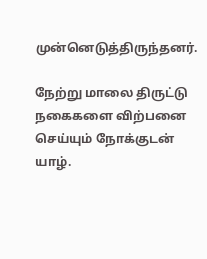முன்னெடுத்திருந்தனர்.

நேற்று மாலை திருட்டு நகைகளை விற்பனை செய்யும் நோக்குடன் யாழ்.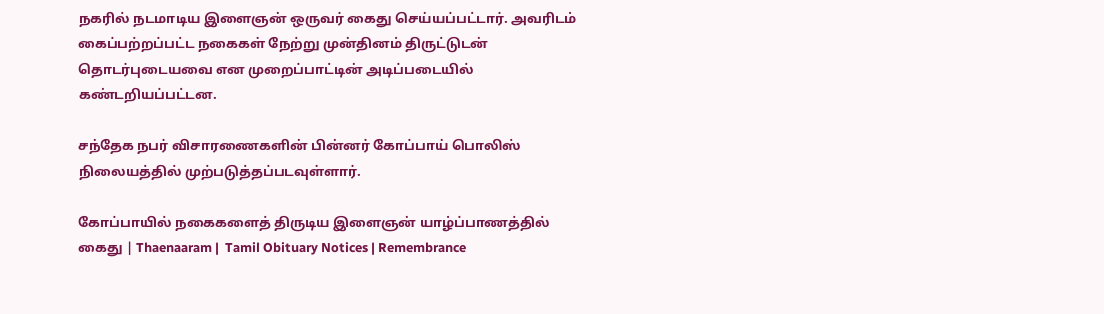நகரில் நடமாடிய இளைஞன் ஒருவர் கைது செய்யப்பட்டார். அவரிடம் கைப்பற்றப்பட்ட நகைகள் நேற்று முன்தினம் திருட்டுடன் தொடர்புடையவை என முறைப்பாட்டின் அடிப்படையில் கண்டறியப்பட்டன.

சந்தேக நபர் விசாரணைகளின் பின்னர் கோப்பாய் பொலிஸ் நிலையத்தில் முற்படுத்தப்படவுள்ளார்.

கோப்பாயில் நகைகளைத் திருடிய இளைஞன் யாழ்ப்பாணத்தில் கைது | Thaenaaram |  Tamil Obituary Notices | Remembrance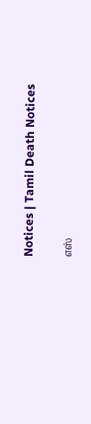Notices | Tamil Death Notices

எஸ்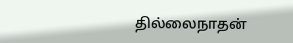தில்லைநாதன்